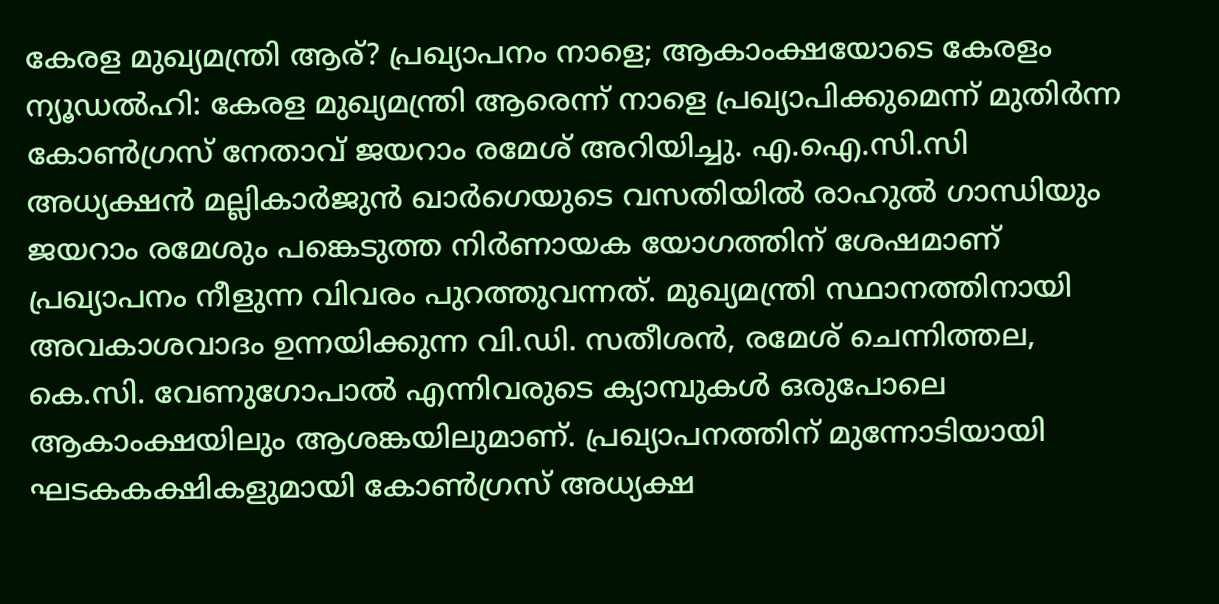കേരള മുഖ്യമന്ത്രി ആര്? പ്രഖ്യാപനം നാളെ; ആകാംക്ഷയോടെ കേരളം
ന്യൂഡൽഹി: കേരള മുഖ്യമന്ത്രി ആരെന്ന് നാളെ പ്രഖ്യാപിക്കുമെന്ന് മുതിർന്ന കോൺഗ്രസ് നേതാവ് ജയറാം രമേശ് അറിയിച്ചു. എ.ഐ.സി.സി അധ്യക്ഷൻ മല്ലികാർജുൻ ഖാർഗെയുടെ വസതിയിൽ രാഹുൽ ഗാന്ധിയും ജയറാം രമേശും പങ്കെടുത്ത നിർണായക യോഗത്തിന് ശേഷമാണ് പ്രഖ്യാപനം നീളുന്ന വിവരം പുറത്തുവന്നത്. മുഖ്യമന്ത്രി സ്ഥാനത്തിനായി അവകാശവാദം ഉന്നയിക്കുന്ന വി.ഡി. സതീശൻ, രമേശ് ചെന്നിത്തല, കെ.സി. വേണുഗോപാൽ എന്നിവരുടെ ക്യാമ്പുകൾ ഒരുപോലെ ആകാംക്ഷയിലും ആശങ്കയിലുമാണ്. പ്രഖ്യാപനത്തിന് മുന്നോടിയായി ഘടകകക്ഷികളുമായി കോൺഗ്രസ് അധ്യക്ഷ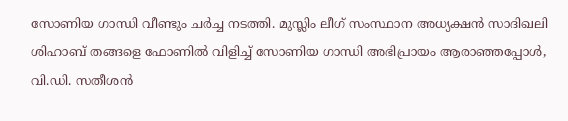സോണിയ ഗാന്ധി വീണ്ടും ചർച്ച നടത്തി. മുസ്ലിം ലീഗ് സംസ്ഥാന അധ്യക്ഷൻ സാദിഖലി ശിഹാബ് തങ്ങളെ ഫോണിൽ വിളിച്ച് സോണിയ ഗാന്ധി അഭിപ്രായം ആരാഞ്ഞപ്പോൾ, വി.ഡി. സതീശൻ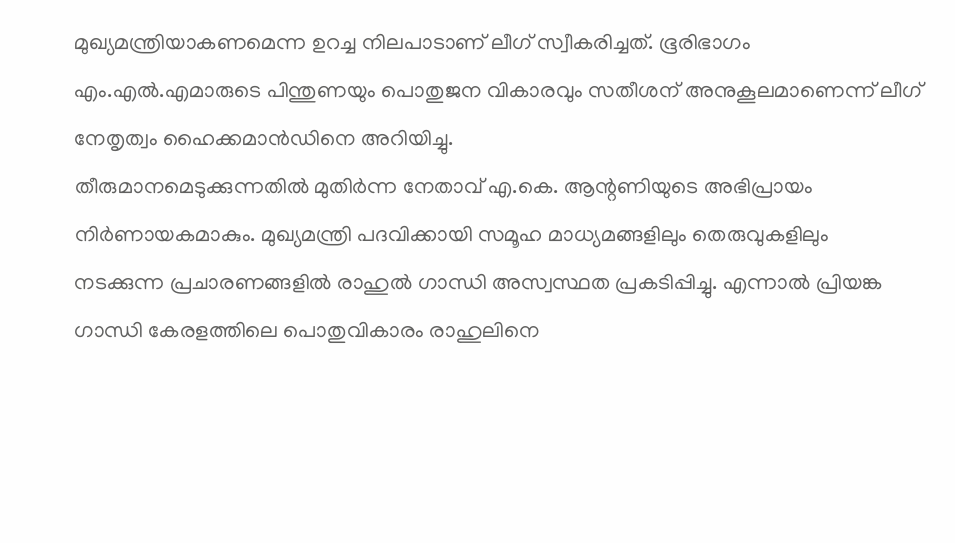മുഖ്യമന്ത്രിയാകണമെന്ന ഉറച്ച നിലപാടാണ് ലീഗ് സ്വീകരിച്ചത്. ഭൂരിഭാഗം എം.എൽ.എമാരുടെ പിന്തുണയും പൊതുജന വികാരവും സതീശന് അനുകൂലമാണെന്ന് ലീഗ് നേതൃത്വം ഹൈക്കമാൻഡിനെ അറിയിച്ചു.
തീരുമാനമെടുക്കുന്നതിൽ മുതിർന്ന നേതാവ് എ.കെ. ആന്റണിയുടെ അഭിപ്രായം നിർണായകമാകും. മുഖ്യമന്ത്രി പദവിക്കായി സമൂഹ മാധ്യമങ്ങളിലും തെരുവുകളിലും നടക്കുന്ന പ്രചാരണങ്ങളിൽ രാഹുൽ ഗാന്ധി അസ്വസ്ഥത പ്രകടിപ്പിച്ചു. എന്നാൽ പ്രിയങ്ക ഗാന്ധി കേരളത്തിലെ പൊതുവികാരം രാഹുലിനെ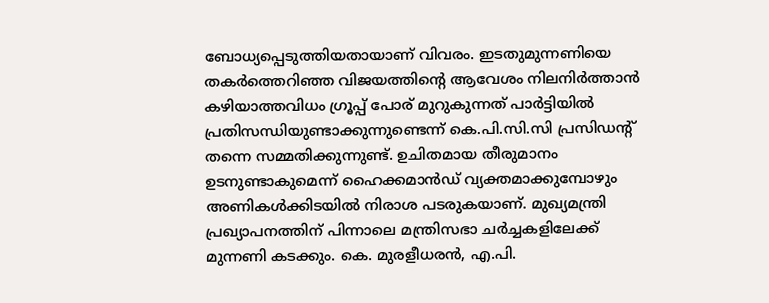ബോധ്യപ്പെടുത്തിയതായാണ് വിവരം. ഇടതുമുന്നണിയെ തകർത്തെറിഞ്ഞ വിജയത്തിന്റെ ആവേശം നിലനിർത്താൻ കഴിയാത്തവിധം ഗ്രൂപ്പ് പോര് മുറുകുന്നത് പാർട്ടിയിൽ പ്രതിസന്ധിയുണ്ടാക്കുന്നുണ്ടെന്ന് കെ.പി.സി.സി പ്രസിഡന്റ് തന്നെ സമ്മതിക്കുന്നുണ്ട്. ഉചിതമായ തീരുമാനം ഉടനുണ്ടാകുമെന്ന് ഹൈക്കമാൻഡ് വ്യക്തമാക്കുമ്പോഴും അണികൾക്കിടയിൽ നിരാശ പടരുകയാണ്. മുഖ്യമന്ത്രി പ്രഖ്യാപനത്തിന് പിന്നാലെ മന്ത്രിസഭാ ചർച്ചകളിലേക്ക് മുന്നണി കടക്കും. കെ. മുരളീധരൻ, എ.പി.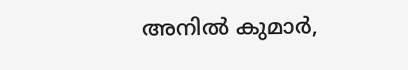അനിൽ കുമാർ,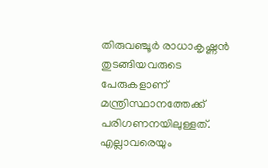തിരുവഞ്ചൂർ രാധാകൃഷ്ണൻ തുടങ്ങിയവരുടെ പേരുകളാണ് മന്ത്രിസ്ഥാനത്തേക്ക് പരിഗണനയിലുള്ളത്. എല്ലാവരെയും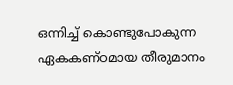ഒന്നിച്ച് കൊണ്ടുപോകുന്ന ഏകകണ്ഠമായ തീരുമാനം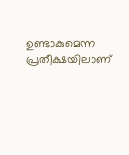ഉണ്ടാകുമെന്ന പ്രതീക്ഷയിലാണ്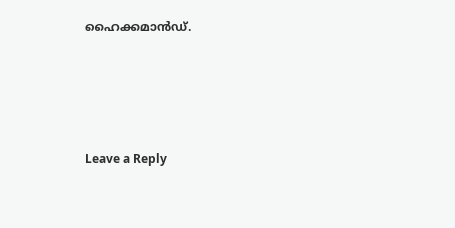ഹൈക്കമാൻഡ്.





Leave a Reply